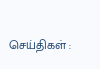செய்திகள் :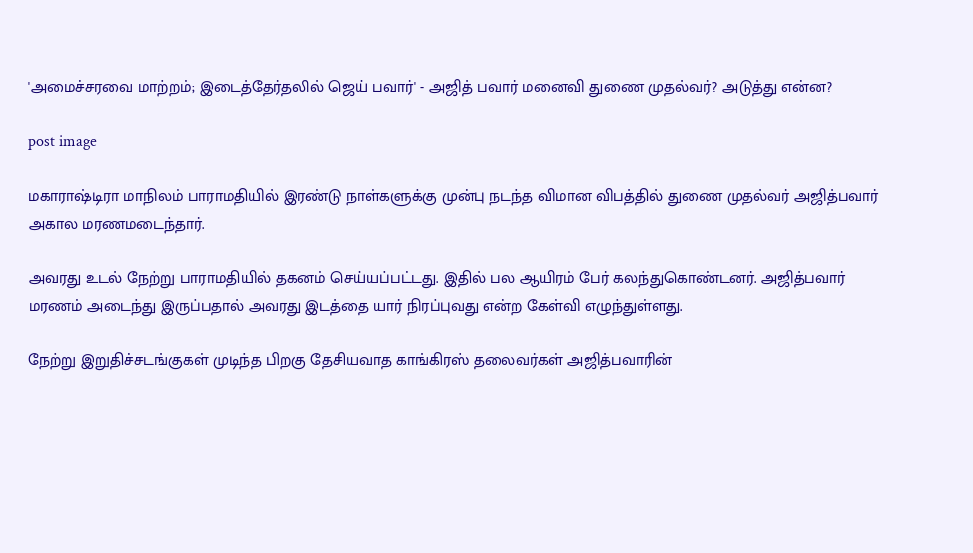'அமைச்சரவை மாற்றம்; இடைத்தேர்தலில் ஜெய் பவார்' - அஜித் பவார் மனைவி துணை முதல்வர்? அடுத்து என்ன?

post image

மகாராஷ்டிரா மாநிலம் பாராமதியில் இரண்டு நாள்களுக்கு முன்பு நடந்த விமான விபத்தில் துணை முதல்வர் அஜித்பவார் அகால மரணமடைந்தார்.

அவரது உடல் நேற்று பாராமதியில் தகனம் செய்யப்பட்டது. இதில் பல ஆயிரம் பேர் கலந்துகொண்டனர். அஜித்பவார் மரணம் அடைந்து இருப்பதால் அவரது இடத்தை யார் நிரப்புவது என்ற கேள்வி எழுந்துள்ளது.

நேற்று இறுதிச்சடங்குகள் முடிந்த பிறகு தேசியவாத காங்கிரஸ் தலைவர்கள் அஜித்பவாரின்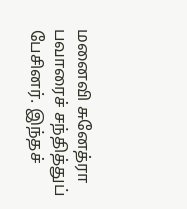மனைவி சுனேத்ரா பவாரைச் சந்தித்துப் பேசினர். இந்தச்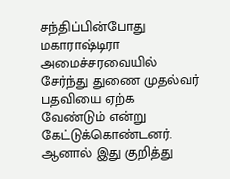சந்திப்பின்போது மகாராஷ்டிரா அமைச்சரவையில் சேர்ந்து துணை முதல்வர் பதவியை ஏற்க வேண்டும் என்று கேட்டுக்கொண்டனர். ஆனால் இது குறித்து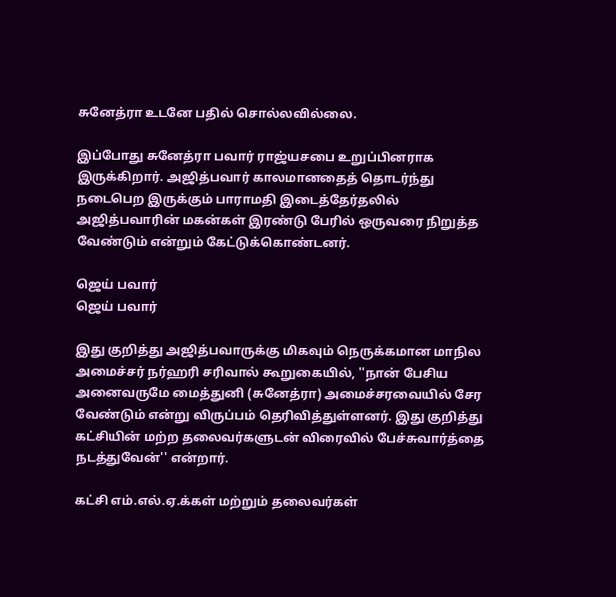சுனேத்ரா உடனே பதில் சொல்லவில்லை.

இப்போது சுனேத்ரா பவார் ராஜ்யசபை உறுப்பினராக இருக்கிறார். அஜித்பவார் காலமானதைத் தொடர்ந்து நடைபெற இருக்கும் பாராமதி இடைத்தேர்தலில் அஜித்பவாரின் மகன்கள் இரண்டு பேரில் ஒருவரை நிறுத்த வேண்டும் என்றும் கேட்டுக்கொண்டனர்.

ஜெய் பவார்
ஜெய் பவார்

இது குறித்து அஜித்பவாருக்கு மிகவும் நெருக்கமான மாநில அமைச்சர் நர்ஹரி சரிவால் கூறுகையில், ''நான் பேசிய அனைவருமே மைத்துனி (சுனேத்ரா) அமைச்சரவையில் சேர வேண்டும் என்று விருப்பம் தெரிவித்துள்ளனர். இது குறித்து கட்சியின் மற்ற தலைவர்களுடன் விரைவில் பேச்சுவார்த்தை நடத்துவேன்'' என்றார்.

கட்சி எம்.எல்.ஏ.க்கள் மற்றும் தலைவர்கள்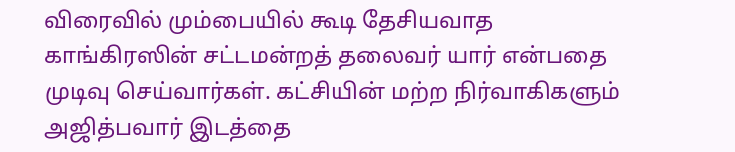விரைவில் மும்பையில் கூடி தேசியவாத காங்கிரஸின் சட்டமன்றத் தலைவர் யார் என்பதை முடிவு செய்வார்கள். கட்சியின் மற்ற நிர்வாகிகளும் அஜித்பவார் இடத்தை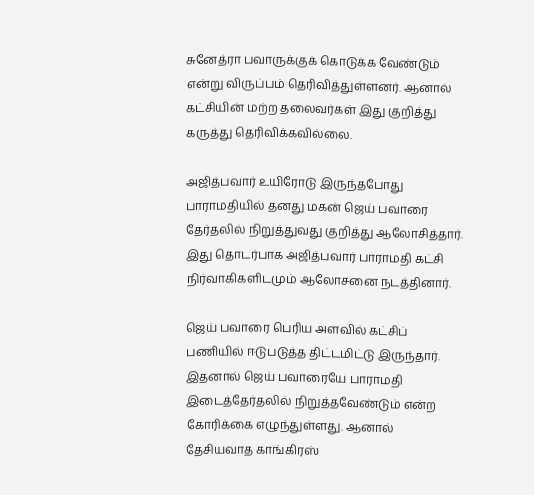சுனேத்ரா பவாருக்குக் கொடுக்க வேண்டும் என்று விருப்பம் தெரிவித்துள்ளனர். ஆனால் கட்சியின் மற்ற தலைவர்கள் இது குறித்து கருத்து தெரிவிக்கவில்லை.

அஜித்பவார் உயிரோடு இருந்தபோது பாராமதியில் தனது மகன் ஜெய் பவாரை தேர்தலில் நிறுத்துவது குறித்து ஆலோசித்தார். இது தொடர்பாக அஜித்பவார் பாராமதி கட்சி நிர்வாகிகளிடமும் ஆலோசனை நடத்தினார்.

ஜெய் பவாரை பெரிய அளவில் கட்சிப் பணியில் ஈடுபடுத்த திட்டமிட்டு இருந்தார். இதனால் ஜெய் பவாரையே பாராமதி இடைத்தேர்தலில் நிறுத்தவேண்டும் என்ற கோரிக்கை எழுந்துள்ளது. ஆனால் தேசியவாத காங்கிரஸ்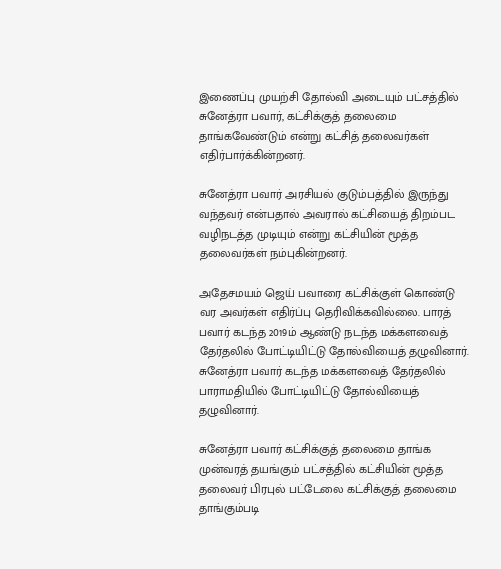இணைப்பு முயற்சி தோல்வி அடையும் பட்சத்தில் சுனேத்ரா பவார், கட்சிக்குத் தலைமை தாங்கவேண்டும் என்று கட்சித் தலைவர்கள் எதிர்பார்க்கின்றனர்.

சுனேத்ரா பவார் அரசியல் குடும்பத்தில் இருந்து வந்தவர் என்பதால் அவரால் கட்சியைத் திறம்பட வழிநடத்த முடியும் என்று கட்சியின் மூத்த தலைவர்கள் நம்புகின்றனர்.

அதேசமயம் ஜெய் பவாரை கட்சிக்குள் கொண்டு வர அவர்கள் எதிர்ப்பு தெரிவிக்கவில்லை. பாரத் பவார் கடந்த 2019ம் ஆண்டு நடந்த மக்களவைத் தேர்தலில் போட்டியிட்டு தோல்வியைத் தழுவினார். சுனேத்ரா பவார் கடந்த மக்களவைத் தேர்தலில் பாராமதியில் போட்டியிட்டு தோல்வியைத் தழுவினார்.

சுனேத்ரா பவார் கட்சிக்குத் தலைமை தாங்க முன்வரத் தயங்கும் பட்சத்தில் கட்சியின் மூத்த தலைவர் பிரபுல் பட்டேலை கட்சிக்குத் தலைமை தாங்கும்படி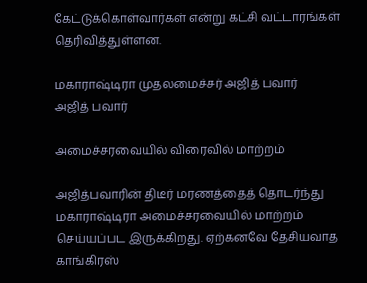கேட்டுக்கொள்வார்கள் என்று கட்சி வட்டாரங்கள் தெரிவித்துள்ளன.

மகாராஷ்டிரா முதலமைச்சர் அஜித் பவார்
அஜித் பவார்

அமைச்சரவையில் விரைவில் மாற்றம்

அஜித்பவாரின் திடீர் மரணத்தைத் தொடர்ந்து மகாராஷ்டிரா அமைச்சரவையில் மாற்றம் செய்யப்பட இருக்கிறது. ஏற்கனவே தேசியவாத காங்கிரஸ்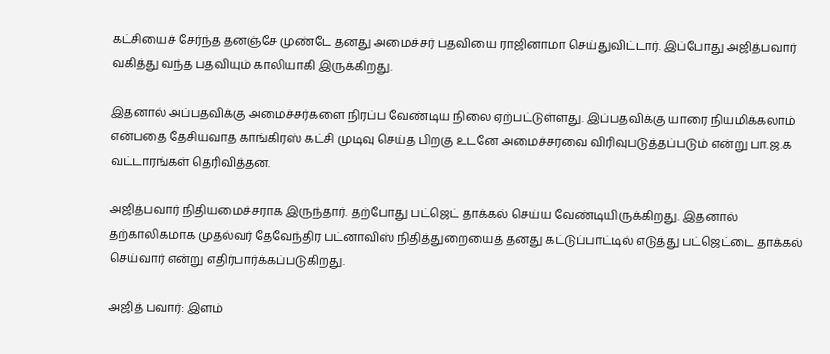கட்சியைச் சேர்ந்த தனஞ்சே முண்டே தனது அமைச்சர் பதவியை ராஜினாமா செய்துவிட்டார். இப்போது அஜித்பவார் வகித்து வந்த பதவியும் காலியாகி இருக்கிறது.

இதனால் அப்பதவிக்கு அமைச்சர்களை நிரப்ப வேண்டிய நிலை ஏற்பட்டுள்ளது. இப்பதவிக்கு யாரை நியமிக்கலாம் என்பதை தேசியவாத காங்கிரஸ் கட்சி முடிவு செய்த பிறகு உடனே அமைச்சரவை விரிவுபடுத்தப்படும் என்று பா.ஜ.க வட்டாரங்கள் தெரிவித்தன.

அஜித்பவார் நிதியமைச்சராக இருந்தார். தற்போது பட்ஜெட் தாக்கல் செய்ய வேண்டியிருக்கிறது. இதனால் தற்காலிகமாக முதல்வர் தேவேந்திர பட்னாவிஸ் நிதித்துறையைத் தனது கட்டுப்பாட்டில் எடுத்து பட்ஜெட்டை தாக்கல் செய்வார் என்று எதிர்பார்க்கப்படுகிறது.

அஜித் பவார்: இளம்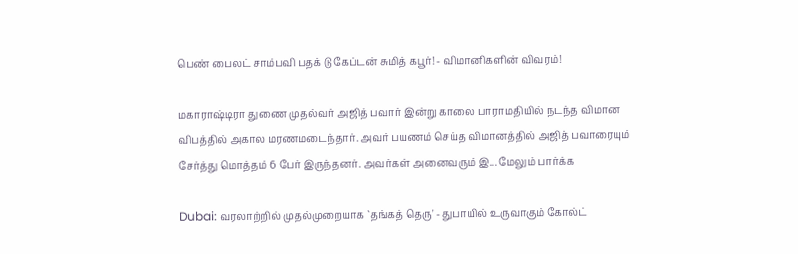பெண் பைலட் சாம்பவி பதக் டு கேப்டன் சுமித் கபூர்! - விமானிகளின் விவரம்!

மகாராஷ்டிரா துணை முதல்வர் அஜித் பவார் இன்று காலை பாராமதியில் நடந்த விமான விபத்தில் அகால மரணமடைந்தார். அவர் பயணம் செய்த விமானத்தில் அஜித் பவாரையும் சேர்த்து மொத்தம் 6 பேர் இருந்தனர். அவர்கள் அனைவரும் இ... மேலும் பார்க்க

Dubai: வரலாற்றில் முதல்முறையாக `தங்கத் தெரு' - துபாயில் உருவாகும் கோல்ட்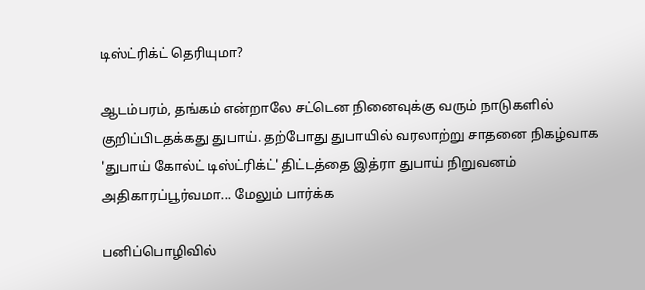டிஸ்ட்ரிக்ட் தெரியுமா?

ஆடம்பரம், தங்கம் என்றாலே சட்டென நினைவுக்கு வரும் நாடுகளில் குறிப்பிடதக்கது துபாய். தற்போது துபாயில் வரலாற்று சாதனை நிகழ்வாக 'துபாய் கோல்ட் டிஸ்ட்ரிக்ட்' திட்டத்தை இத்ரா துபாய் நிறுவனம் அதிகாரப்பூர்வமா... மேலும் பார்க்க

பனிப்பொழிவில்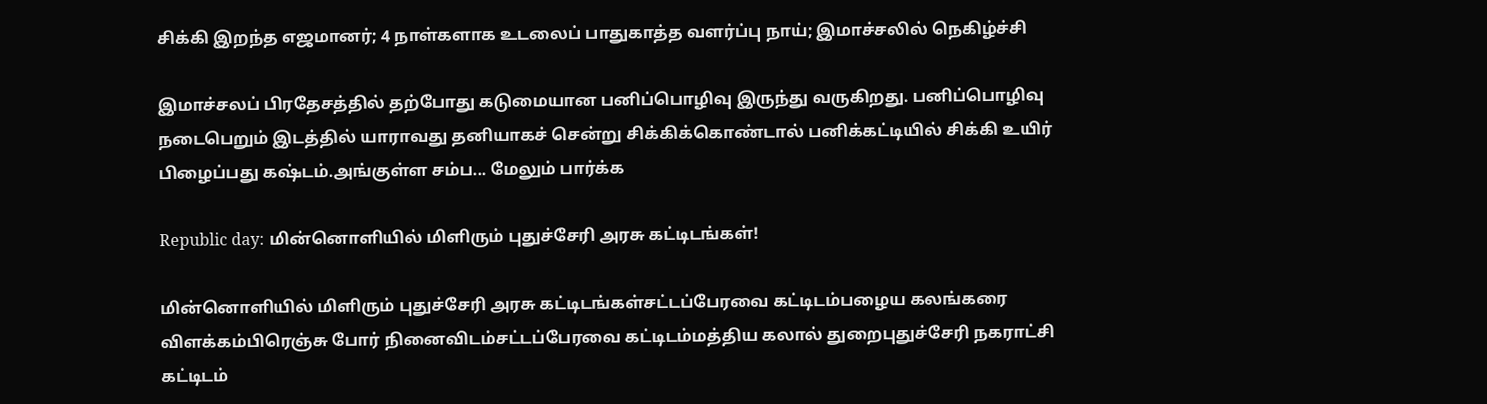சிக்கி இறந்த எஜமானர்; 4 நாள்களாக உடலைப் பாதுகாத்த வளர்ப்பு நாய்; இமாச்சலில் நெகிழ்ச்சி

இமாச்சலப் பிரதேசத்தில் தற்போது கடுமையான பனிப்பொழிவு இருந்து வருகிறது. பனிப்பொழிவு நடைபெறும் இடத்தில் யாராவது தனியாகச் சென்று சிக்கிக்கொண்டால் பனிக்கட்டியில் சிக்கி உயிர் பிழைப்பது கஷ்டம்.அங்குள்ள சம்ப... மேலும் பார்க்க

Republic day: மின்னொளியில் மிளிரும் புதுச்சேரி அரசு கட்டிடங்கள்!

மின்னொளியில் மிளிரும் புதுச்சேரி அரசு கட்டிடங்கள்சட்டப்பேரவை கட்டிடம்பழைய கலங்கரை விளக்கம்பிரெஞ்சு போர் நினைவிடம்சட்டப்பேரவை கட்டிடம்மத்திய கலால் துறைபுதுச்சேரி நகராட்சி கட்டிடம்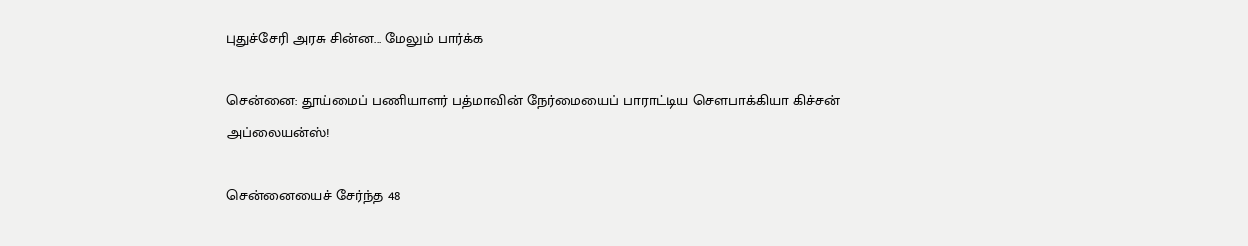புதுச்சேரி அரசு சின்ன... மேலும் பார்க்க

சென்னை: தூய்மைப் பணியாளர் பத்மாவின் நேர்மையைப் பாராட்டிய சௌபாக்கியா கிச்சன் அப்லையன்ஸ்!

சென்னையைச் சேர்ந்த 48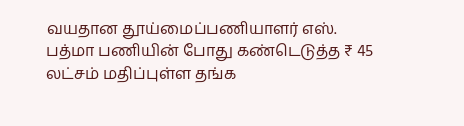வயதான தூய்மைப்பணியாளர் எஸ். பத்மா பணியின் போது கண்டெடுத்த ₹ 45 லட்சம் மதிப்புள்ள தங்க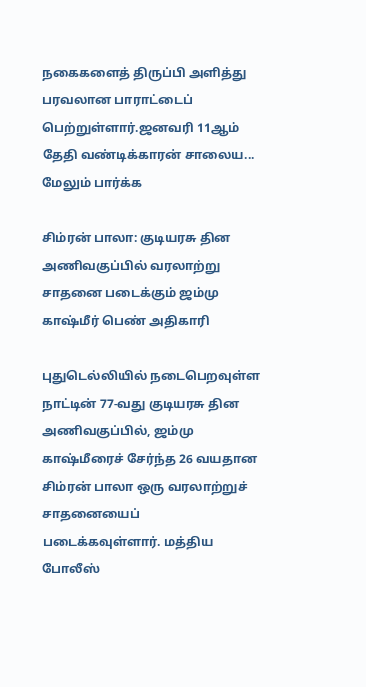நகைகளைத் திருப்பி அளித்து பரவலான பாராட்டைப் பெற்றுள்ளார்.ஜனவரி 11ஆம் தேதி வண்டிக்காரன் சாலைய... மேலும் பார்க்க

சிம்ரன் பாலா: குடியரசு தின அணிவகுப்பில் வரலாற்று சாதனை படைக்கும் ஜம்மு காஷ்மீர் பெண் அதிகாரி

புதுடெல்லியில் நடைபெறவுள்ள நாட்டின் 77-வது குடியரசு தின அணிவகுப்பில், ஜம்மு காஷ்மீரைச் சேர்ந்த 26 வயதான சிம்ரன் பாலா ஒரு வரலாற்றுச் சாதனையைப் படைக்கவுள்ளார். மத்திய போலீஸ்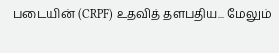படையின் (CRPF) உதவித் தளபதிய... மேலும்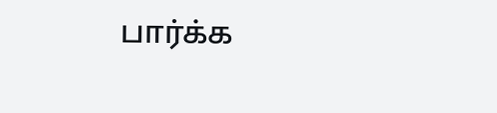பார்க்க